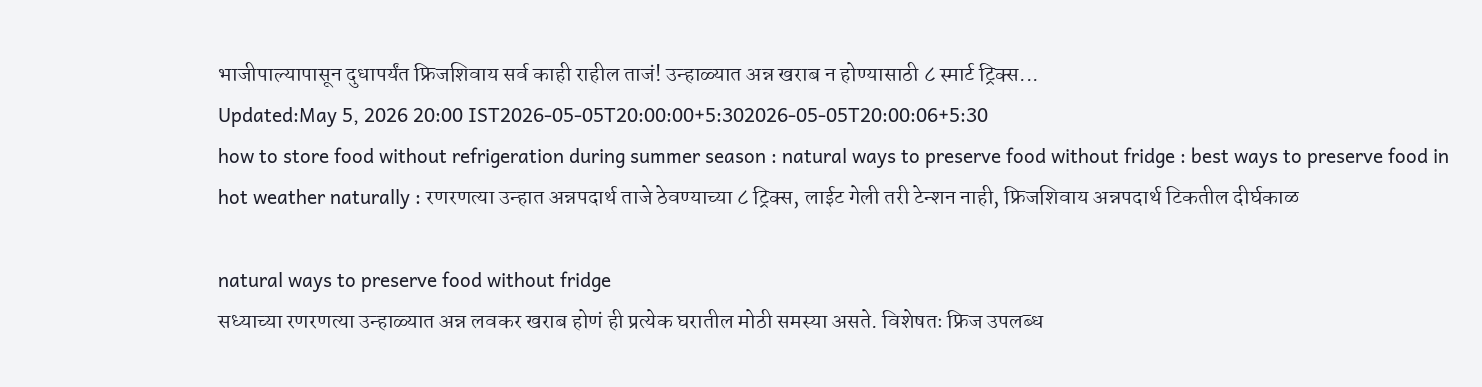भाजीपाल्यापासून दुधापर्यंत फ्रिजशिवाय सर्व काही राहील ताजं! उन्हाळ्यात अन्न खराब न होण्यासाठी ८ स्मार्ट ट्रिक्स...
Updated:May 5, 2026 20:00 IST2026-05-05T20:00:00+5:302026-05-05T20:00:06+5:30
how to store food without refrigeration during summer season : natural ways to preserve food without fridge : best ways to preserve food in hot weather naturally : रणरणत्या उन्हात अन्नपदार्थ ताजे ठेवण्याच्या ८ ट्रिक्स, लाईट गेली तरी टेन्शन नाही, फ्रिजशिवाय अन्नपदार्थ टिकतील दीर्घकाळ

natural ways to preserve food without fridge
सध्याच्या रणरणत्या उन्हाळ्यात अन्न लवकर खराब होणं ही प्रत्येक घरातील मोठी समस्या असते. विशेषतः फ्रिज उपलब्ध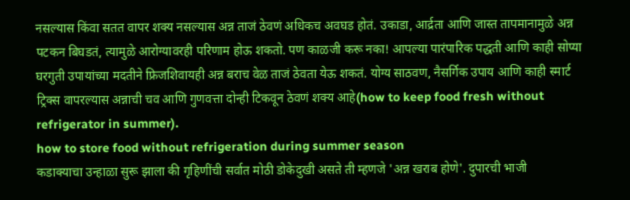नसल्यास किंवा सतत वापर शक्य नसल्यास अन्न ताजं ठेवणं अधिकच अवघड होतं. उकाडा, आर्द्रता आणि जास्त तापमानामुळे अन्न पटकन बिघडतं, त्यामुळे आरोग्यावरही परिणाम होऊ शकतो. पण काळजी करू नका! आपल्या पारंपारिक पद्धती आणि काही सोप्या घरगुती उपायांच्या मदतीने फ्रिजशिवायही अन्न बराच वेळ ताजं ठेवता येऊ शकतं. योग्य साठवण, नैसर्गिक उपाय आणि काही स्मार्ट ट्रिक्स वापरल्यास अन्नाची चव आणि गुणवत्ता दोन्ही टिकवून ठेवणं शक्य आहे(how to keep food fresh without refrigerator in summer).
how to store food without refrigeration during summer season
कडाक्याचा उन्हाळा सुरू झाला की गृहिणींची सर्वात मोठी डोकेदुखी असते ती म्हणजे 'अन्न खराब होणे'. दुपारची भाजी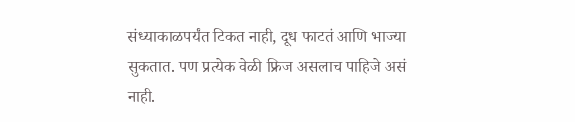संध्याकाळपर्यंत टिकत नाही, दूध फाटतं आणि भाज्या सुकतात. पण प्रत्येक वेळी फ्रिज असलाच पाहिजे असं नाही.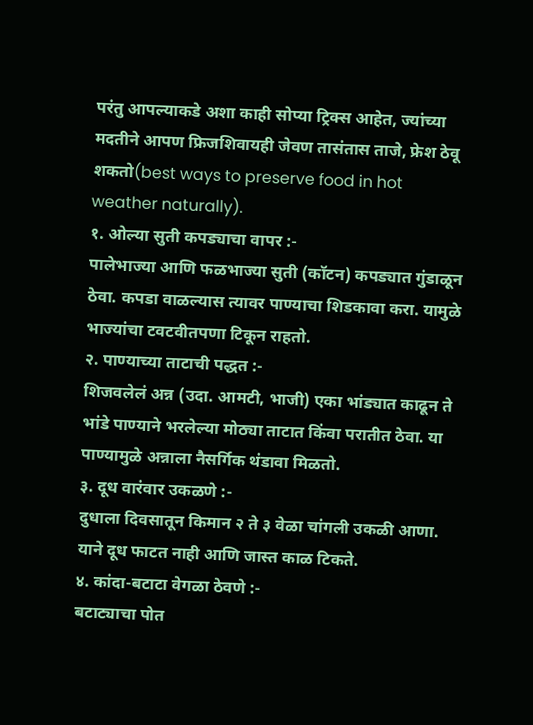परंतु आपल्याकडे अशा काही सोप्या ट्रिक्स आहेत, ज्यांच्या मदतीने आपण फ्रिजशिवायही जेवण तासंतास ताजे, फ्रेश ठेवू शकतो(best ways to preserve food in hot weather naturally).
१. ओल्या सुती कपड्याचा वापर :-
पालेभाज्या आणि फळभाज्या सुती (कॉटन) कपड्यात गुंडाळून ठेवा. कपडा वाळल्यास त्यावर पाण्याचा शिडकावा करा. यामुळे भाज्यांचा टवटवीतपणा टिकून राहतो.
२. पाण्याच्या ताटाची पद्धत :-
शिजवलेलं अन्न (उदा. आमटी, भाजी) एका भांड्यात काढून ते भांडे पाण्याने भरलेल्या मोठ्या ताटात किंवा परातीत ठेवा. या पाण्यामुळे अन्नाला नैसर्गिक थंडावा मिळतो.
३. दूध वारंवार उकळणे :-
दुधाला दिवसातून किमान २ ते ३ वेळा चांगली उकळी आणा. याने दूध फाटत नाही आणि जास्त काळ टिकते.
४. कांदा-बटाटा वेगळा ठेवणे :-
बटाट्याचा पोत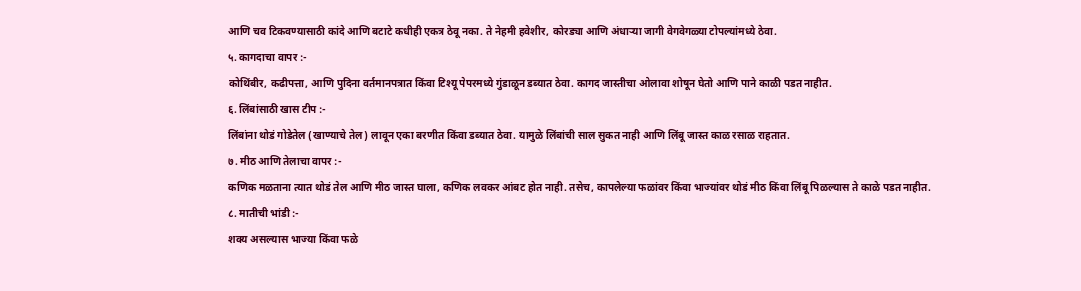आणि चव टिकवण्यासाठी कांदे आणि बटाटे कधीही एकत्र ठेवू नका. ते नेहमी हवेशीर, कोरड्या आणि अंधाऱ्या जागी वेगवेगळ्या टोपल्यांमध्ये ठेवा.
५. कागदाचा वापर :-
कोथिंबीर, कढीपत्ता, आणि पुदिना वर्तमानपत्रात किंवा टिश्यू पेपरमध्ये गुंडाळून डब्यात ठेवा. कागद जास्तीचा ओलावा शोषून घेतो आणि पाने काळी पडत नाहीत.
६. लिंबांसाठी खास टीप :-
लिंबांना थोडं गोडेतेल (खाण्याचे तेल) लावून एका बरणीत किंवा डब्यात ठेवा. यामुळे लिंबांची साल सुकत नाही आणि लिंबू जास्त काळ रसाळ राहतात.
७. मीठ आणि तेलाचा वापर :-
कणिक मळताना त्यात थोडं तेल आणि मीठ जास्त घाला, कणिक लवकर आंबट होत नाही. तसेच, कापलेल्या फळांवर किंवा भाज्यांवर थोडं मीठ किंवा लिंबू पिळल्यास ते काळे पडत नाहीत.
८. मातीची भांडी :-
शक्य असल्यास भाज्या किंवा फळे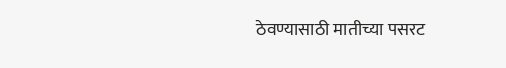ठेवण्यासाठी मातीच्या पसरट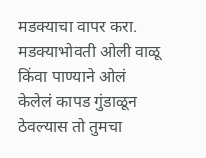मडक्याचा वापर करा. मडक्याभोवती ओली वाळू किंवा पाण्याने ओलं केलेलं कापड गुंडाळून ठेवल्यास तो तुमचा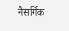नैसर्गिक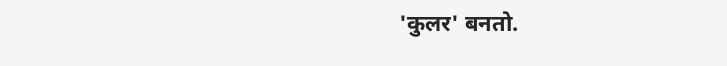'कुलर' बनतो.